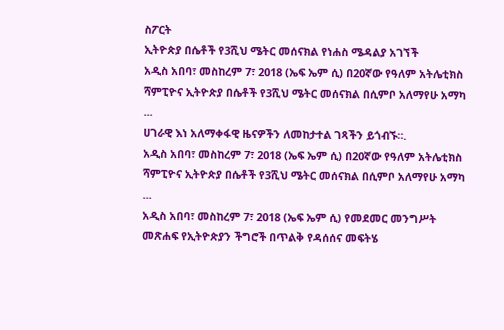ስፖርት
ኢትዮጵያ በሴቶች የ3ሺህ ሜትር መሰናክል የነሐስ ሜዳልያ አገኘች
አዲስ አበባ፣ መስከረም 7፣ 2018 (ኤፍ ኤም ሲ) በ20ኛው የዓለም አትሌቲክስ ሻምፒዮና ኢትዮጵያ በሴቶች የ3ሺህ ሜትር መሰናክል በሲምቦ አለማየሁ አማካ ...
ሀገራዊ እነ አለማቀፋዊ ዜናዎችን ለመከታተል ገጻችን ይጎብኙ።.
አዲስ አበባ፣ መስከረም 7፣ 2018 (ኤፍ ኤም ሲ) በ20ኛው የዓለም አትሌቲክስ ሻምፒዮና ኢትዮጵያ በሴቶች የ3ሺህ ሜትር መሰናክል በሲምቦ አለማየሁ አማካ ...
አዲስ አበባ፣ መስከረም 7፣ 2018 (ኤፍ ኤም ሲ) የመደመር መንግሥት መጽሐፍ የኢትዮጵያን ችግሮች በጥልቅ የዳሰሰና መፍትሄ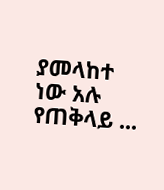ያመላከተ ነው አሉ የጠቅላይ ...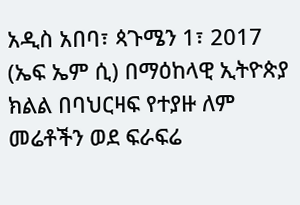አዲስ አበባ፣ ጳጉሜን 1፣ 2017 (ኤፍ ኤም ሲ) በማዕከላዊ ኢትዮጵያ ክልል በባህርዛፍ የተያዙ ለም መሬቶችን ወደ ፍራፍሬ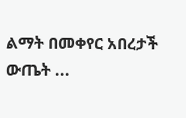ልማት በመቀየር አበረታች ውጤት ...